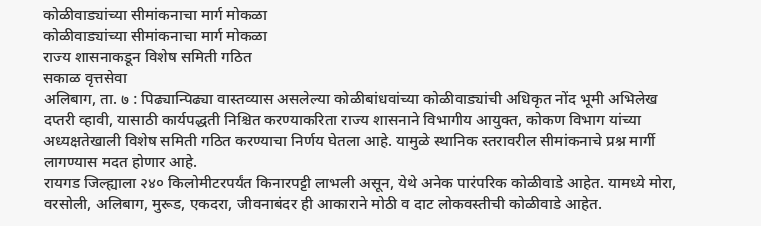कोळीवाड्यांच्या सीमांकनाचा मार्ग मोकळा
कोळीवाड्यांच्या सीमांकनाचा मार्ग मोकळा
राज्य शासनाकडून विशेष समिती गठित
सकाळ वृत्तसेवा
अलिबाग, ता. ७ : पिढ्यान्पिढ्या वास्तव्यास असलेल्या कोळीबांधवांच्या कोळीवाड्यांची अधिकृत नोंद भूमी अभिलेख दप्तरी व्हावी, यासाठी कार्यपद्धती निश्चित करण्याकरिता राज्य शासनाने विभागीय आयुक्त, कोकण विभाग यांच्या अध्यक्षतेखाली विशेष समिती गठित करण्याचा निर्णय घेतला आहे. यामुळे स्थानिक स्तरावरील सीमांकनाचे प्रश्न मार्गी लागण्यास मदत होणार आहे.
रायगड जिल्ह्याला २४० किलोमीटरपर्यंत किनारपट्टी लाभली असून, येथे अनेक पारंपरिक कोळीवाडे आहेत. यामध्ये मोरा, वरसोली, अलिबाग, मुरूड, एकदरा, जीवनाबंदर ही आकाराने मोठी व दाट लोकवस्तीची कोळीवाडे आहेत.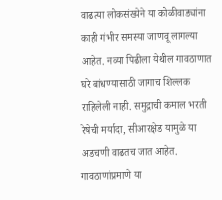वाढत्या लोकसंख्येने या कोळीवाड्यांना काही गंभीर समस्या जाणवू लागल्या आहेत. नव्या पिढीला येथील गावठाणात घरे बांधण्यासाठी जागाच शिल्लक राहिलेली नाही. समुद्राची कमाल भरती रेषेची मर्यादा, सीआरक्षेड यामुळे या अडचणी वाढतच जात आहेत. गावठाणांप्रमाणे या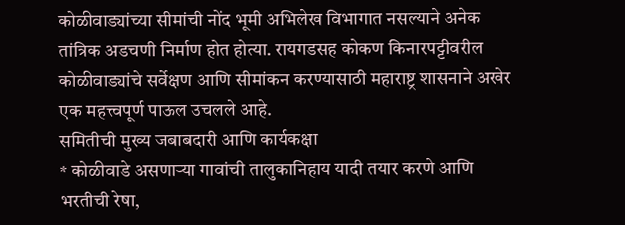कोळीवाड्यांच्या सीमांची नोंद भूमी अभिलेख विभागात नसल्याने अनेक तांत्रिक अडचणी निर्माण होत होत्या. रायगडसह कोकण किनारपट्टीवरील कोळीवाड्यांचे सर्वेक्षण आणि सीमांकन करण्यासाठी महाराष्ट्र शासनाने अखेर एक महत्त्वपूर्ण पाऊल उचलले आहे.
समितीची मुख्य जबाबदारी आणि कार्यकक्षा
* कोळीवाडे असणाऱ्या गावांची तालुकानिहाय यादी तयार करणे आणि भरतीची रेषा,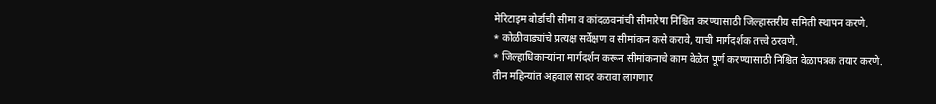मेरिटाइम बोर्डाची सीमा व कांदळवनांची सीमारेषा निश्चित करण्यासाठी जिल्हास्तरीय समिती स्थापन करणे.
* कोळीवाड्यांचे प्रत्यक्ष सर्वेक्षण व सीमांकन कसे करावे, याची मार्गदर्शक तत्त्वे ठरवणे.
* जिल्हाधिकाऱ्यांना मार्गदर्शन करून सीमांकनाचे काम वेळेत पूर्ण करण्यासाठी निश्चित वेळापत्रक तयार करणे.
तीन महिन्यांत अहवाल सादर करावा लागणार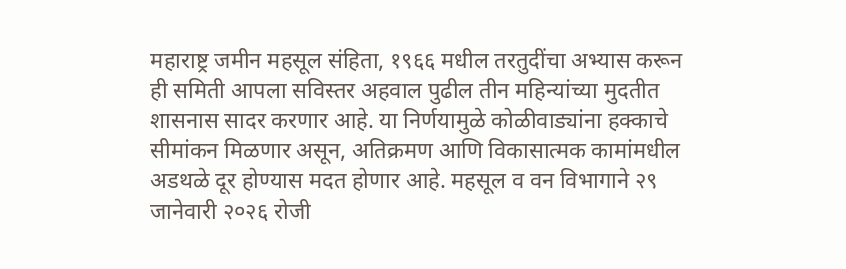महाराष्ट्र जमीन महसूल संहिता, १९६६ मधील तरतुदींचा अभ्यास करून ही समिती आपला सविस्तर अहवाल पुढील तीन महिन्यांच्या मुदतीत शासनास सादर करणार आहे. या निर्णयामुळे कोळीवाड्यांना हक्काचे सीमांकन मिळणार असून, अतिक्रमण आणि विकासात्मक कामांमधील अडथळे दूर होण्यास मदत होणार आहे. महसूल व वन विभागाने २९ जानेवारी २०२६ रोजी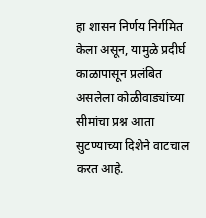हा शासन निर्णय निर्गमित केला असून, यामुळे प्रदीर्घ काळापासून प्रलंबित असलेला कोळीवाड्यांच्या सीमांचा प्रश्न आता सुटण्याच्या दिशेने वाटचाल करत आहे.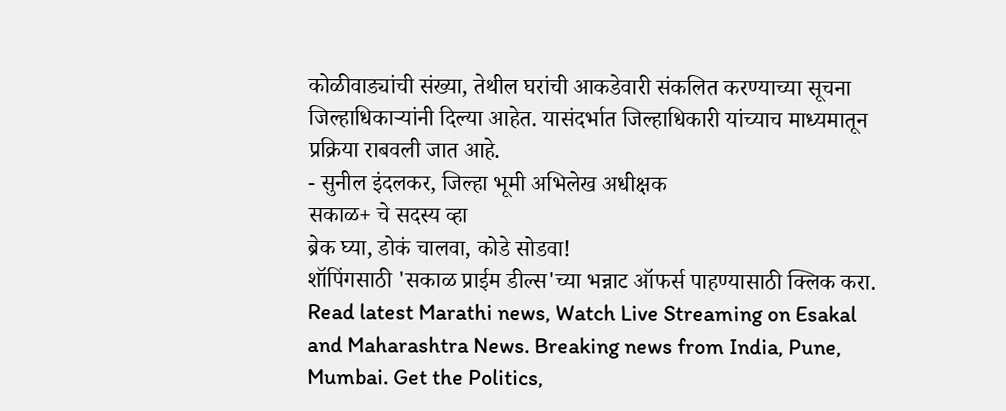कोळीवाड्यांची संख्या, तेथील घरांची आकडेवारी संकलित करण्याच्या सूचना जिल्हाधिकाऱ्यांनी दिल्या आहेत. यासंदर्भात जिल्हाधिकारी यांच्याच माध्यमातून प्रक्रिया राबवली जात आहे.
- सुनील इंदलकर, जिल्हा भूमी अभिलेख अधीक्षक
सकाळ+ चे सदस्य व्हा
ब्रेक घ्या, डोकं चालवा, कोडे सोडवा!
शॉपिंगसाठी 'सकाळ प्राईम डील्स'च्या भन्नाट ऑफर्स पाहण्यासाठी क्लिक करा.
Read latest Marathi news, Watch Live Streaming on Esakal and Maharashtra News. Breaking news from India, Pune, Mumbai. Get the Politics,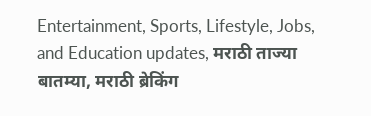Entertainment, Sports, Lifestyle, Jobs, and Education updates, मराठी ताज्या बातम्या, मराठी ब्रेकिंग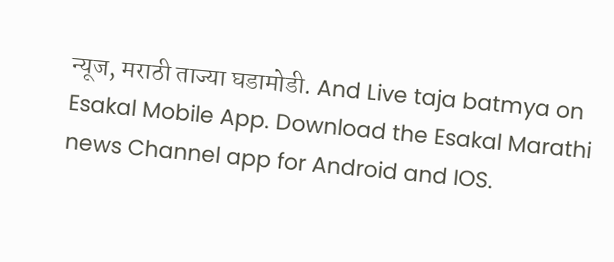न्यूज, मराठी ताज्या घडामोडी. And Live taja batmya on Esakal Mobile App. Download the Esakal Marathi news Channel app for Android and IOS.